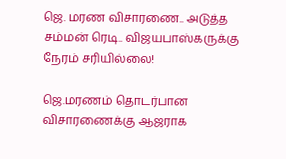ஜெ. மரண விசாரணை.. அடுத்த சம்மன் ரெடி.. விஜயபாஸ்கருக்கு நேரம் சரியில்லை!

ஜெ.மரணம் தொடர்பான விசாரணைக்கு ஆஜராக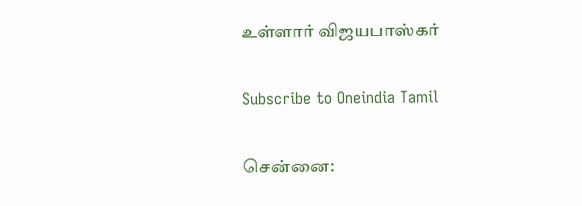உள்ளார் விஜயபாஸ்கர்

Subscribe to Oneindia Tamil

சென்னை: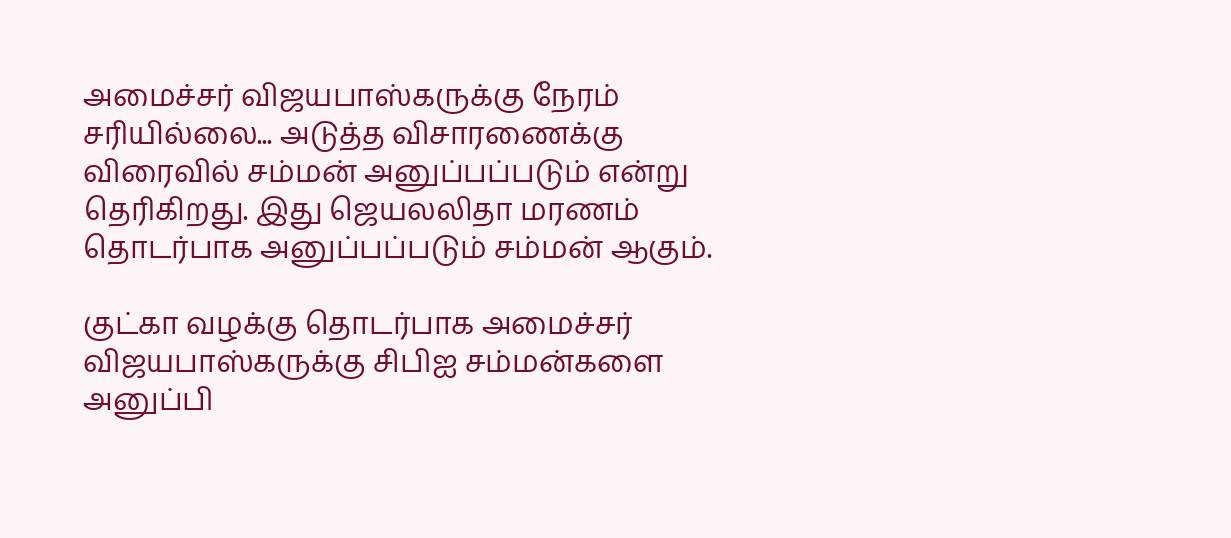அமைச்சர் விஜயபாஸ்கருக்கு நேரம் சரியில்லை... அடுத்த விசாரணைக்கு விரைவில் சம்மன் அனுப்பப்படும் என்று தெரிகிறது. இது ஜெயலலிதா மரணம் தொடர்பாக அனுப்பப்படும் சம்மன் ஆகும்.

குட்கா வழக்கு தொடர்பாக அமைச்சர் விஜயபாஸ்கருக்கு சிபிஐ சம்மன்களை அனுப்பி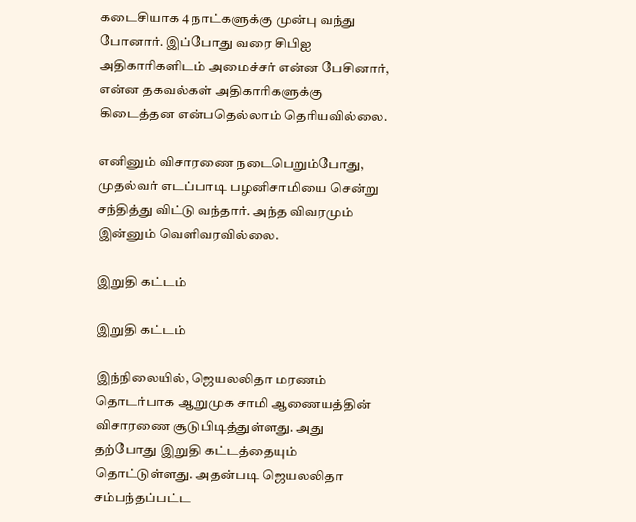கடைசியாக 4 நாட்களுக்கு முன்பு வந்து போனார். இப்போது வரை சிபிஐ அதிகாரிகளிடம் அமைச்சர் என்ன பேசினார், என்ன தகவல்கள் அதிகாரிகளுக்கு கிடைத்தன என்பதெல்லாம் தெரியவில்லை.

எனினும் விசாரணை நடைபெறும்போது, முதல்வர் எடப்பாடி பழனிசாமியை சென்று சந்தித்து விட்டு வந்தார். அந்த விவரமும் இன்னும் வெளிவரவில்லை.

இறுதி கட்டம்

இறுதி கட்டம்

இந்நிலையில், ஜெயலலிதா மரணம் தொடர்பாக ஆறுமுக சாமி ஆணையத்தின் விசாரணை சூடுபிடித்துள்ளது. அது தற்போது இறுதி கட்டத்தையும் தொட்டுள்ளது. அதன்படி ஜெயலலிதா சம்பந்தப்பட்ட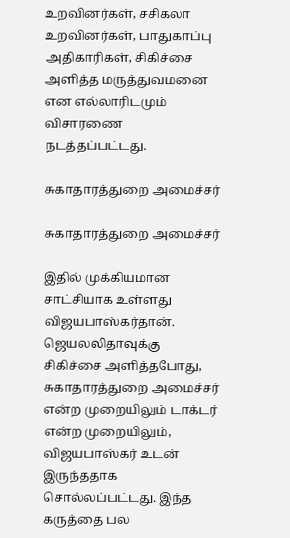உறவினர்கள், சசிகலா உறவினர்கள், பாதுகாப்பு அதிகாரிகள், சிகிச்சை அளித்த மருத்துவமனை என எல்லாரிடமும் விசாரணை நடத்தப்பட்டது.

சுகாதாரத்துறை அமைச்சர்

சுகாதாரத்துறை அமைச்சர்

இதில் முக்கியமான சாட்சியாக உள்ளது விஜயபாஸ்கர்தான். ஜெயலலிதாவுக்கு சிகிச்சை அளித்தபோது, சுகாதாரத்துறை அமைச்சர் என்ற முறையிலும் டாக்டர் என்ற முறையிலும், விஜயபாஸ்கர் உடன் இருந்ததாக சொல்லப்பட்டது. இந்த கருத்தை பல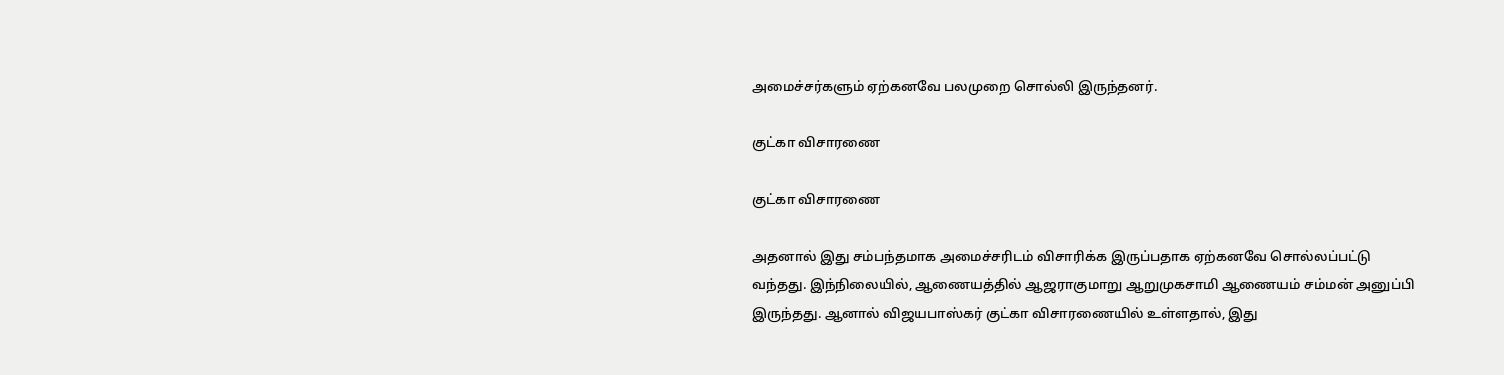அமைச்சர்களும் ஏற்கனவே பலமுறை சொல்லி இருந்தனர்.

குட்கா விசாரணை

குட்கா விசாரணை

அதனால் இது சம்பந்தமாக அமைச்சரிடம் விசாரிக்க இருப்பதாக ஏற்கனவே சொல்லப்பட்டு வந்தது. இந்நிலையில், ஆணையத்தில் ஆஜராகுமாறு ஆறுமுகசாமி ஆணையம் சம்மன் அனுப்பி இருந்தது. ஆனால் விஜயபாஸ்கர் குட்கா விசாரணையில் உள்ளதால், இது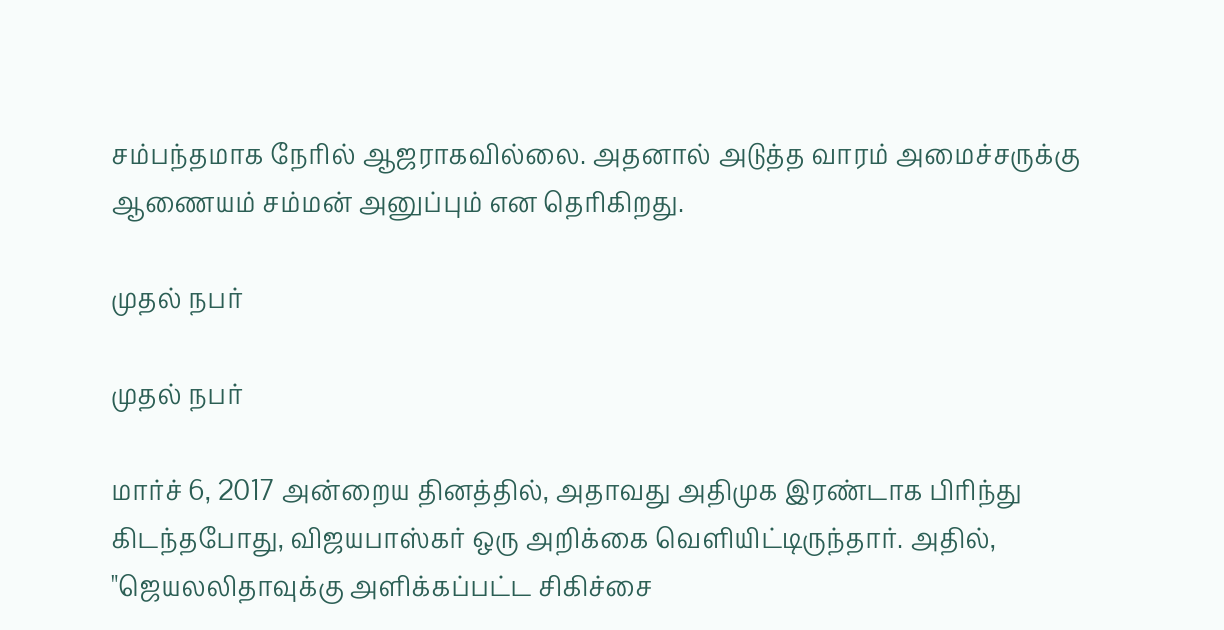சம்பந்தமாக நேரில் ஆஜராகவில்லை. அதனால் அடுத்த வாரம் அமைச்சருக்கு ஆணையம் சம்மன் அனுப்பும் என தெரிகிறது.

முதல் நபர்

முதல் நபர்

மார்ச் 6, 2017 அன்றைய தினத்தில், அதாவது அதிமுக இரண்டாக பிரிந்து கிடந்தபோது, விஜயபாஸ்கர் ஒரு அறிக்கை வெளியிட்டிருந்தார். அதில், "ஜெயலலிதாவுக்கு அளிக்கப்பட்ட சிகிச்சை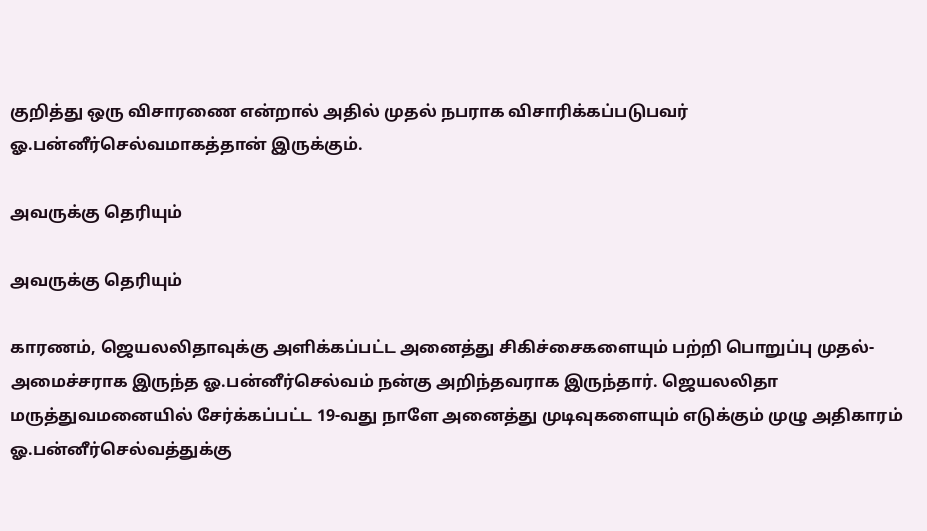குறித்து ஒரு விசாரணை என்றால் அதில் முதல் நபராக விசாரிக்கப்படுபவர் ஓ.பன்னீர்செல்வமாகத்தான் இருக்கும்.

அவருக்கு தெரியும்

அவருக்கு தெரியும்

காரணம், ஜெயலலிதாவுக்கு அளிக்கப்பட்ட அனைத்து சிகிச்சைகளையும் பற்றி பொறுப்பு முதல்-அமைச்சராக இருந்த ஓ.பன்னீர்செல்வம் நன்கு அறிந்தவராக இருந்தார். ஜெயலலிதா மருத்துவமனையில் சேர்க்கப்பட்ட 19-வது நாளே அனைத்து முடிவுகளையும் எடுக்கும் முழு அதிகாரம் ஓ.பன்னீர்செல்வத்துக்கு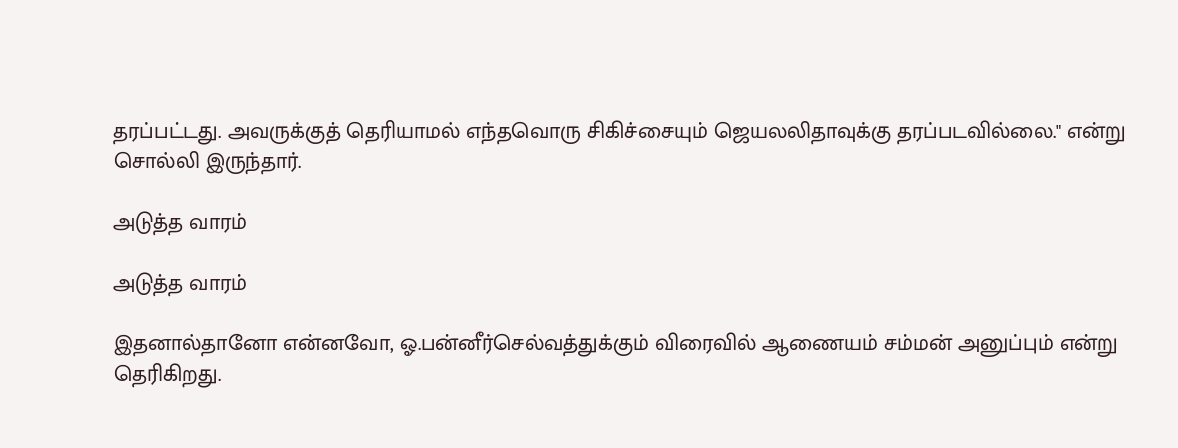தரப்பட்டது. அவருக்குத் தெரியாமல் எந்தவொரு சிகிச்சையும் ஜெயலலிதாவுக்கு தரப்படவில்லை." என்று சொல்லி இருந்தார்.

அடுத்த வாரம்

அடுத்த வாரம்

இதனால்தானோ என்னவோ, ஓ.பன்னீர்செல்வத்துக்கும் விரைவில் ஆணையம் சம்மன் அனுப்பும் என்று தெரிகிறது.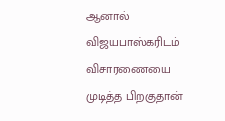ஆனால் விஜயபாஸ்கரிடம் விசாரணையை முடித்த பிறகுதான்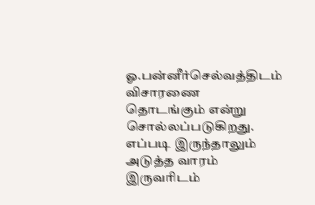ஓ.பன்னீர்செல்வத்திடம் விசாரணை தொடங்கும் என்று சொல்லப்படுகிறது. எப்படி இருந்தாலும் அடுத்த வாரம் இருவரிடம்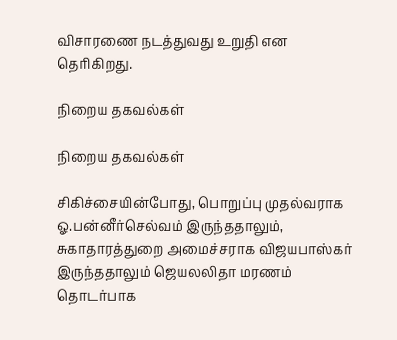விசாரணை நடத்துவது உறுதி என தெரிகிறது.

நிறைய தகவல்கள்

நிறைய தகவல்கள்

சிகிச்சையின்போது, பொறுப்பு முதல்வராக ஓ.பன்னீர்செல்வம் இருந்ததாலும், சுகாதாரத்துறை அமைச்சராக விஜயபாஸ்கர் இருந்ததாலும் ஜெயலலிதா மரணம் தொடர்பாக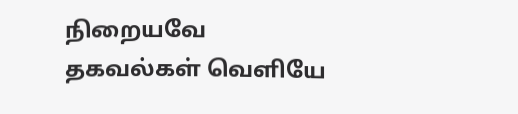நிறையவே தகவல்கள் வெளியே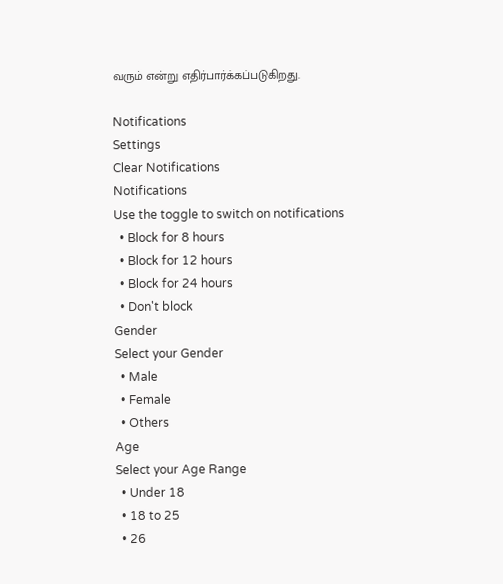வரும் என்று எதிர்பார்க்கப்படுகிறது.

Notifications
Settings
Clear Notifications
Notifications
Use the toggle to switch on notifications
  • Block for 8 hours
  • Block for 12 hours
  • Block for 24 hours
  • Don't block
Gender
Select your Gender
  • Male
  • Female
  • Others
Age
Select your Age Range
  • Under 18
  • 18 to 25
  • 26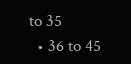to 35
  • 36 to 45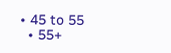• 45 to 55
  • 55+